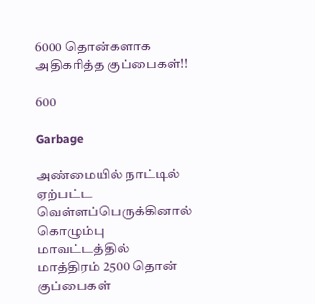6000 தொன்களாக அதிகரித்த குப்பைகள்!!

600

Garbage

அண்மையில் நாட்டில் ஏற்பட்ட வெள்ளப்பெருக்கினால் கொழும்பு மாவட்டத்தில் மாத்திரம் 2500 தொன் குப்பைகள்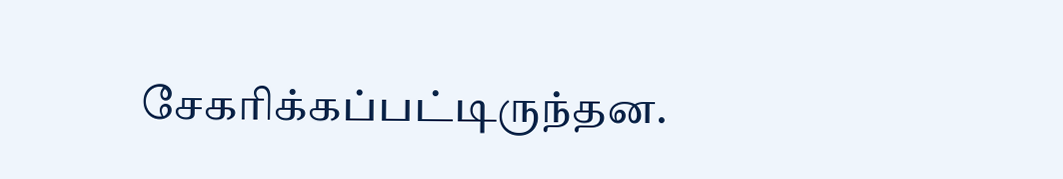சேகரிக்கப்பட்டிருந்தன.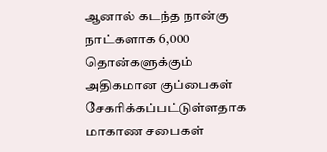ஆனால் கடந்த நான்கு நாட்களாக 6,000 தொன்களுக்கும் அதிகமான குப்பைகள் சேகரிக்கப்பட்டுள்ளதாக மாகாண சபைகள்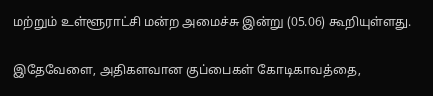மற்றும் உள்ளூராட்சி மன்ற அமைச்சு இன்று (05.06) கூறியுள்ளது.

இதேவேளை, அதிகளவான குப்பைகள் கோடிகாவத்தை,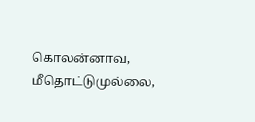கொலன்னாவ, மீதொட்டுமுல்லை,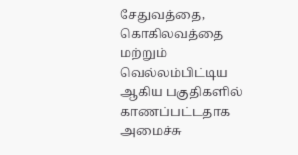சேதுவத்தை, கொகிலவத்தை மற்றும் வெல்லம்பிட்டிய ஆகிய பகுதிகளில் காணப்பட்டதாக அமைச்சு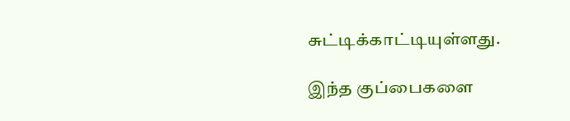சுட்டிக்காட்டியுள்ளது.

இந்த குப்பைகளை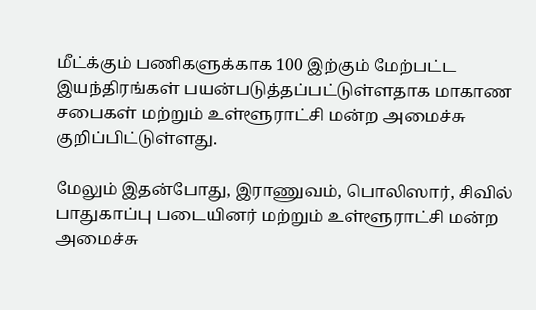மீட்க்கும் பணிகளுக்காக 100 இற்கும் மேற்பட்ட இயந்திரங்கள் பயன்படுத்தப்பட்டுள்ளதாக மாகாண சபைகள் மற்றும் உள்ளூராட்சி மன்ற அமைச்சு குறிப்பிட்டுள்ளது.

மேலும் இதன்போது, இராணுவம், பொலிஸார், சிவில் பாதுகாப்பு படையினர் மற்றும் உள்ளூராட்சி மன்ற அமைச்சு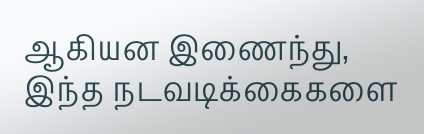ஆகியன இணைந்து, இந்த நடவடிக்கைகளை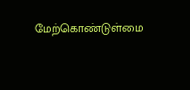மேற்கொண்டுள்மை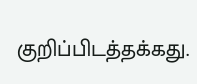குறிப்பிடத்தக்கது.